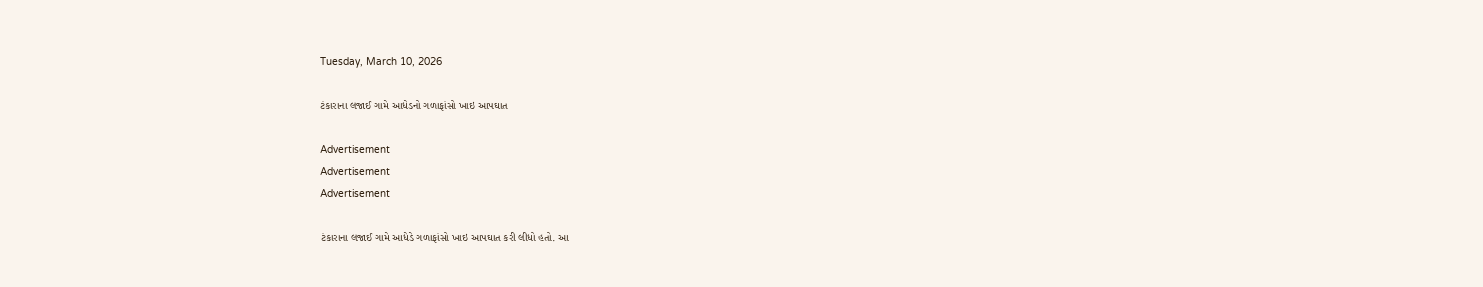Tuesday, March 10, 2026

ટંકારાના લજાઈ ગામે આધેડનો ગળાફાંસો ખાઇ આપઘાત

Advertisement
Advertisement
Advertisement

ટંકારાના લજાઈ ગામે આધેડે ગળાફાંસો ખાઇ આપઘાત કરી લીધો હતો. આ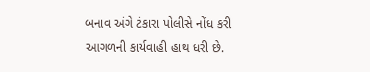બનાવ અંગે ટંકારા પોલીસે નોંધ કરી આગળની કાર્યવાહી હાથ ધરી છે.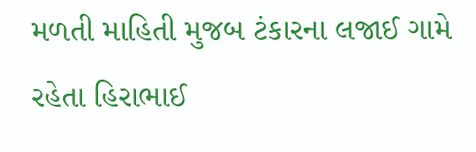મળતી માહિતી મુજબ ટંકારના લજાઈ ગામે રહેતા હિરાભાઈ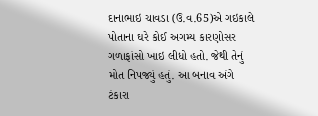દાનાભાઇ ચાવડા (ઉ.વ.65)એ ગઇકાલે પોતાના ઘરે કોઈ અગમ્ય કારણોસર ગળાફાંસો ખાઇ લીધો હતો. જેથી તેનું મોત નિપજ્યું હતું. આ બનાવ અંગે ટંકારા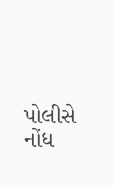પોલીસે નોંધ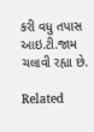કરી વધુ તપાસ આઇ.ટી.જામ ચલાવી રહ્યા છે.

Related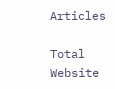Articles

Total Website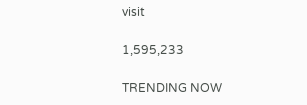visit

1,595,233

TRENDING NOW